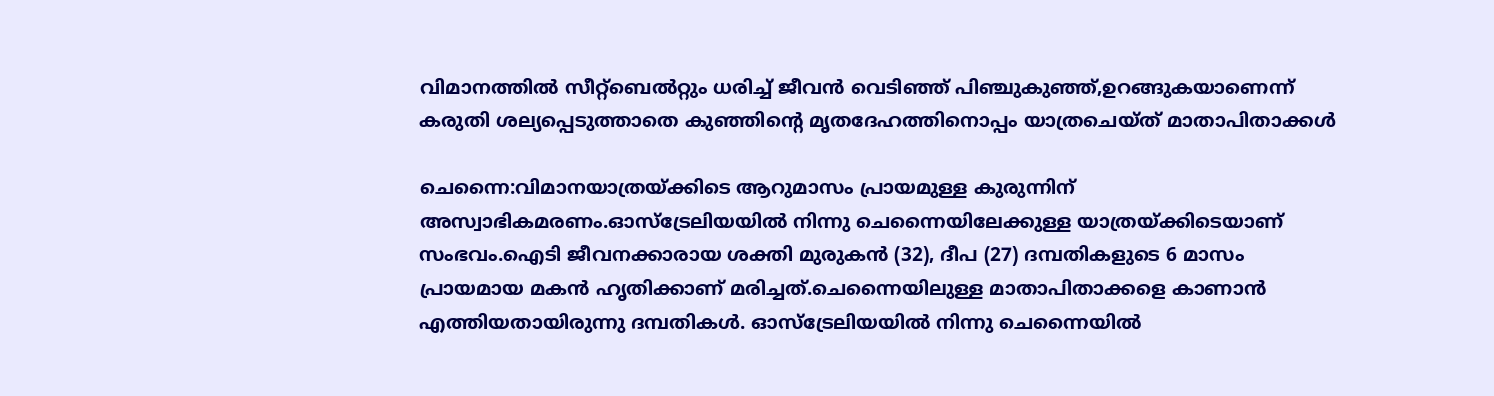വിമാനത്തില്‍ സീറ്റ്‌ബെല്‍റ്റും ധരിച്ച് ജീവന്‍ വെടിഞ്ഞ് പിഞ്ചുകുഞ്ഞ്,ഉറങ്ങുകയാണെന്ന് കരുതി ശല്യപ്പെടുത്താതെ കുഞ്ഞിന്റെ മൃതദേഹത്തിനൊപ്പം യാത്രചെയ്ത് മാതാപിതാക്കള്‍

ചെന്നൈ:വിമാനയാത്രയ്ക്കിടെ ആറുമാസം പ്രായമുള്ള കുരുന്നിന് അസ്വാഭികമരണം.ഓസ്ട്രേലിയയില്‍ നിന്നു ചെന്നൈയിലേക്കുള്ള യാത്രയ്ക്കിടെയാണ് സംഭവം.ഐടി ജീവനക്കാരായ ശക്തി മുരുകന്‍ (32), ദീപ (27) ദമ്പതികളുടെ 6 മാസം പ്രായമായ മകന്‍ ഹൃതിക്കാണ് മരിച്ചത്.ചെന്നൈയിലുള്ള മാതാപിതാക്കളെ കാണാന്‍ എത്തിയതായിരുന്നു ദമ്പതികള്‍. ഓസ്ട്രേലിയയില്‍ നിന്നു ചെന്നൈയില്‍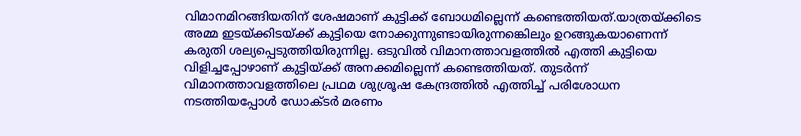വിമാനമിറങ്ങിയതിന് ശേഷമാണ് കുട്ടിക്ക് ബോധമില്ലെന്ന് കണ്ടെത്തിയത്.യാത്രയ്ക്കിടെ അമ്മ ഇടയ്ക്കിടയ്ക്ക് കുട്ടിയെ നോക്കുന്നുണ്ടായിരുന്നങ്കെിലും ഉറങ്ങുകയാണെന്ന് കരുതി ശല്യപ്പെടുത്തിയിരുന്നില്ല. ഒടുവില്‍ വിമാനത്താവളത്തില്‍ എത്തി കുട്ടിയെ വിളിച്ചപ്പോഴാണ് കുട്ടിയ്ക്ക് അനക്കമില്ലെന്ന് കണ്ടെത്തിയത്. തുടര്‍ന്ന് വിമാനത്താവളത്തിലെ പ്രഥമ ശുശ്രൂഷ കേന്ദ്രത്തില്‍ എത്തിച്ച് പരിശോധന നടത്തിയപ്പോള്‍ ഡോക്ടര്‍ മരണം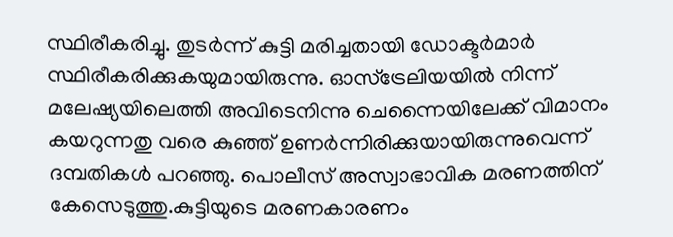സ്ഥിരീകരിച്ചു. തുടര്‍ന്ന് കുട്ടി മരിച്ചതായി ഡോക്ടര്‍മാര്‍ സ്ഥിരീകരിക്കുകയുമായിരുന്നു. ഓസ്ട്രേലിയയില്‍ നിന്ന് മലേഷ്യയിലെത്തി അവിടെനിന്നു ചെന്നൈയിലേക്ക് വിമാനം കയറുന്നതു വരെ കുഞ്ഞ് ഉണര്‍ന്നിരിക്കുയായിരുന്നുവെന്ന് ദമ്പതികള്‍ പറഞ്ഞു. പൊലീസ് അസ്വാഭാവിക മരണത്തിന് കേസെടുത്തു.കുട്ടിയുടെ മരണകാരണം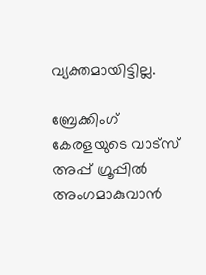വ്യക്തമായിട്ടില്ല.

ബ്രേക്കിംഗ് കേരളയുടെ വാട്സ് അപ്പ് ഗ്രൂപ്പിൽ അംഗമാകുവാൻ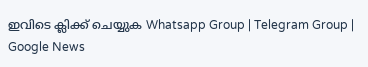ഇവിടെ ക്ലിക്ക് ചെയ്യുക Whatsapp Group | Telegram Group | Google News